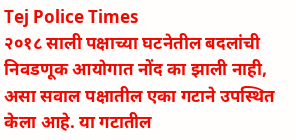Tej Police Times
२०१८ साली पक्षाच्या घटनेतील बदलांची निवडणूक आयोगात नोंद का झाली नाही, असा सवाल पक्षातील एका गटाने उपस्थित केला आहे. या गटातील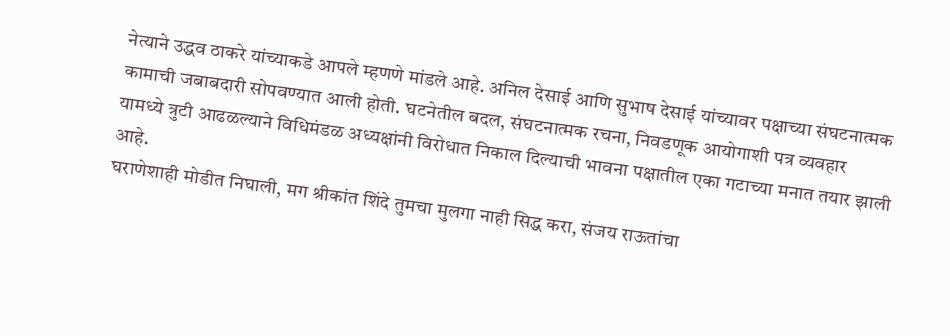नेत्याने उद्धव ठाकरे यांच्याकडे आपले म्हणणे मांडले आहे. अनिल देसाई आणि सुभाष देसाई यांच्यावर पक्षाच्या संघटनात्मक कामाची जबाबदारी सोपवण्यात आली होती. घटनेतील बदल, संघटनात्मक रचना, निवडणूक आयोगाशी पत्र व्यवहार यामध्ये त्रुटी आढळल्याने विधिमंडळ अध्यक्षांनी विरोधात निकाल दिल्याची भावना पक्षातील एका गटाच्या मनात तयार झाली आहे.
घराणेशाही मोडीत निघाली, मग श्रीकांत शिंदे तुमचा मुलगा नाही सिद्ध करा, संजय राऊतांचा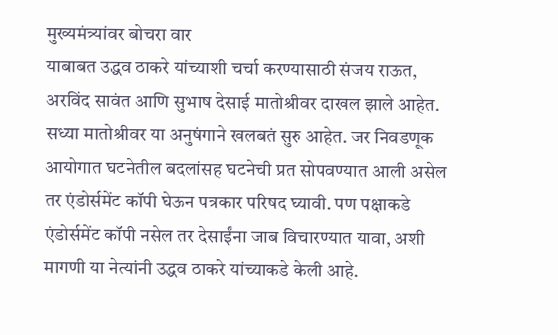मुख्यमंत्र्यांवर बोचरा वार
याबाबत उद्धव ठाकरे यांच्याशी चर्चा करण्यासाठी संजय राऊत, अरविंद सावंत आणि सुभाष देसाई मातोश्रीवर दाखल झाले आहेत. सध्या मातोश्रीवर या अनुषंगाने खलबतं सुरु आहेत. जर निवडणूक आयोगात घटनेतील बदलांसह घटनेची प्रत सोपवण्यात आली असेल तर एंडोर्समेंट कॉपी घेऊन पत्रकार परिषद घ्यावी. पण पक्षाकडे एंडोर्समेंट कॉपी नसेल तर देसाईंना जाब विचारण्यात यावा, अशी मागणी या नेत्यांनी उद्धव ठाकरे यांच्याकडे केली आहे.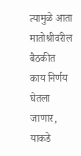त्यामुळे आता मातोश्रीवरील बैठकीत काय निर्णय घेतला जाणार, याकडे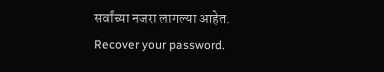सर्वांच्या नजरा लागल्या आहेत.
Recover your password.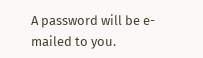A password will be e-mailed to you.